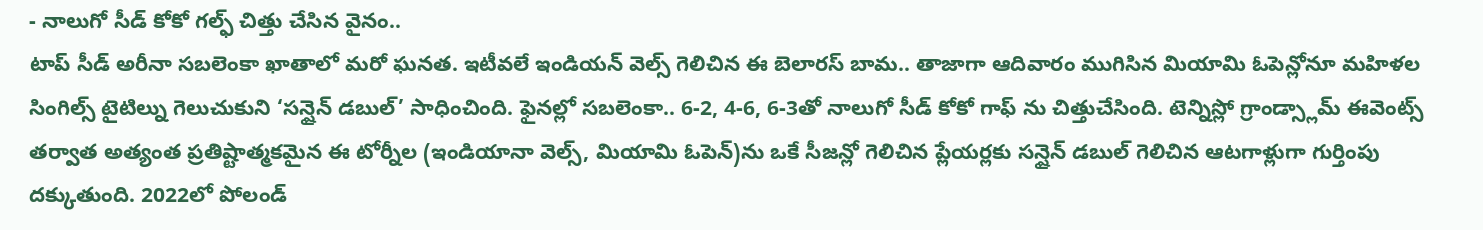- నాలుగో సీడ్ కోకో గల్ఫ్ చిత్తు చేసిన వైనం..
టాప్ సీడ్ అరీనా సబలెంకా ఖాతాలో మరో ఘనత. ఇటీవలే ఇండియన్ వెల్స్ గెలిచిన ఈ బెలారస్ బామ.. తాజాగా ఆదివారం ముగిసిన మియామి ఓపెన్లోనూ మహిళల సింగిల్స్ టైటిల్ను గెలుచుకుని ‘సన్షైన్ డబుల్’ సాధించింది. ఫైనల్లో సబలెంకా.. 6-2, 4-6, 6-3తో నాలుగో సీడ్ కోకో గాఫ్ ను చిత్తుచేసింది. టెన్నిస్లో గ్రాండ్స్లామ్ ఈవెంట్స్ తర్వాత అత్యంత ప్రతిష్టాత్మకమైన ఈ టోర్నీల (ఇండియానా వెల్స్, మియామి ఓపెన్)ను ఒకే సీజన్లో గెలిచిన ప్లేయర్లకు సన్షైన్ డబుల్ గెలిచిన ఆటగాళ్లుగా గుర్తింపు దక్కుతుంది. 2022లో పోలండ్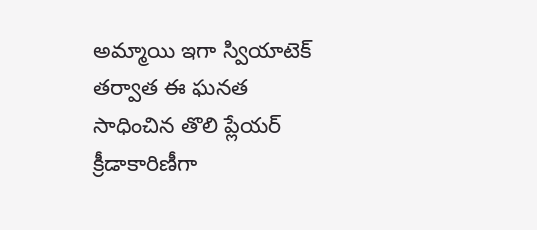అమ్మాయి ఇగా స్వియాటెక్ తర్వాత ఈ ఘనత సాధించిన తొలి ప్లేయర్ క్రీడాకారిణీగా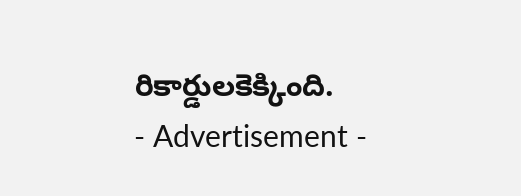రికార్డులకెక్కింది.
- Advertisement -